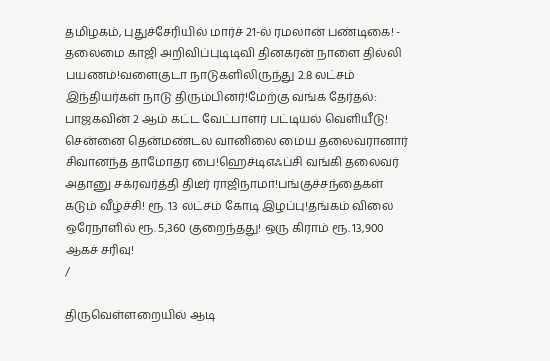தமிழகம், புதுச்சேரியில் மார்ச் 21-ல் ரமலான் பண்டிகை! - தலைமை காஜி அறிவிப்புடிடிவி தினகரன் நாளை தில்லி பயணம்!வளைகுடா நாடுகளிலிருந்து 2.8 லட்சம் இந்தியர்கள் நாடு திரும்பினர்!மேற்கு வங்க தேர்தல்: பாஜகவின் 2 ஆம் கட்ட வேட்பாளர் பட்டியல் வெளியீடு! சென்னை தென்மண்டல வானிலை மைய தலைவரானார் சிவானந்த தாமோதர பை!ஹெச்டிஎஃப்சி வங்கி தலைவர் அதானு சக்ரவர்த்தி திடீர் ராஜிநாமா!பங்குச்சந்தைகள் கடும் வீழ்ச்சி! ரூ. 13 லட்சம் கோடி இழப்பு!தங்கம் விலை ஒரேநாளில் ரூ. 5,360 குறைந்தது! ஒரு கிராம் ரூ. 13,900 ஆகச் சரிவு!
/

திருவெள்ளறையில் ஆடி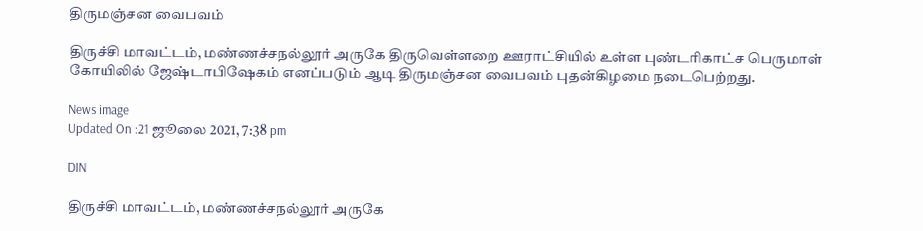திருமஞ்சன வைபவம்

திருச்சி மாவட்டம், மண்ணச்சநல்லூர் அருகே திருவெள்ளறை ஊராட்சியில் உள்ள புண்டரிகாட்ச பெருமாள் கோயிலில் ஜேஷ்டாபிஷேகம் எனப்படும் ஆடி திருமஞ்சன வைபவம் புதன்கிழமை நடைபெற்றது.

News image
Updated On :21 ஜூலை 2021, 7:38 pm

DIN

திருச்சி மாவட்டம், மண்ணச்சநல்லூர் அருகே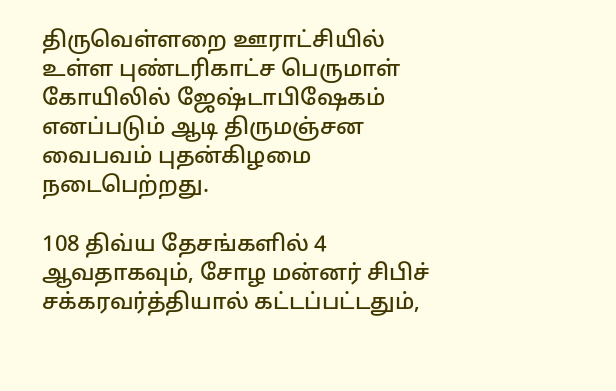திருவெள்ளறை ஊராட்சியில் உள்ள புண்டரிகாட்ச பெருமாள் கோயிலில் ஜேஷ்டாபிஷேகம் எனப்படும் ஆடி திருமஞ்சன வைபவம் புதன்கிழமை நடைபெற்றது.

108 திவ்ய தேசங்களில் 4 ஆவதாகவும், சோழ மன்னர் சிபிச் சக்கரவர்த்தியால் கட்டப்பட்டதும்,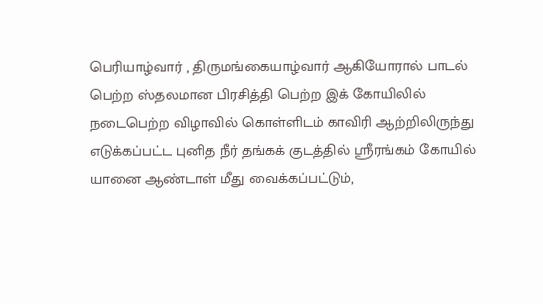பெரியாழ்வார் , திருமங்கையாழ்வார் ஆகியோரால் பாடல் பெற்ற ஸ்தலமான பிரசித்தி பெற்ற இக் கோயிலில் நடைபெற்ற விழாவில் கொள்ளிடம் காவிரி ஆற்றிலிருந்து எடுக்கப்பட்ட புனித நீர் தங்கக் குடத்தில் ஸ்ரீரங்கம் கோயில் யானை ஆண்டாள் மீது வைக்கப்பட்டும்,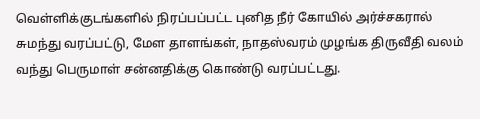வெள்ளிக்குடங்களில் நிரப்பப்பட்ட புனித நீர் கோயில் அர்ச்சகரால் சுமந்து வரப்பட்டு, மேள தாளங்கள், நாதஸ்வரம் முழங்க திருவீதி வலம் வந்து பெருமாள் சன்னதிக்கு கொண்டு வரப்பட்டது.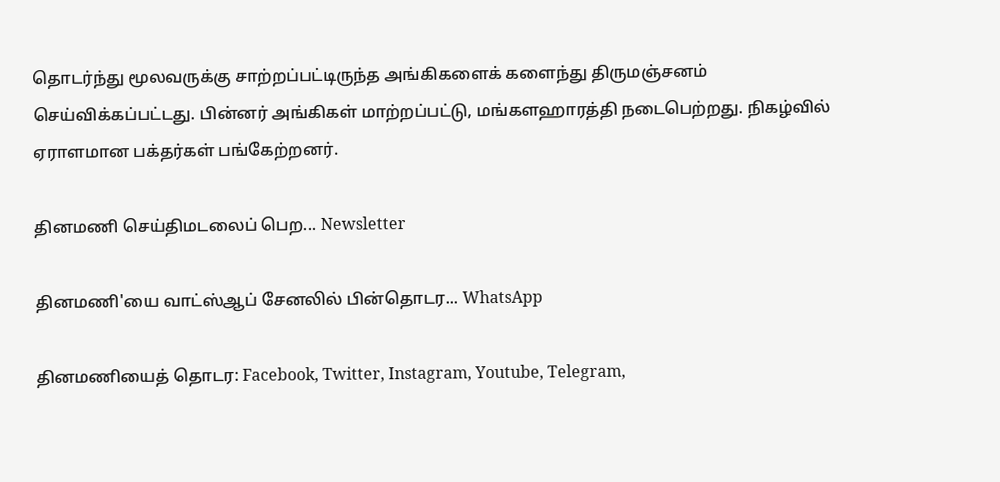தொடர்ந்து மூலவருக்கு சாற்றப்பட்டிருந்த அங்கிகளைக் களைந்து திருமஞ்சனம் செய்விக்கப்பட்டது. பின்னர் அங்கிகள் மாற்றப்பட்டு, மங்களஹாரத்தி நடைபெற்றது. நிகழ்வில் ஏராளமான பக்தர்கள் பங்கேற்றனர்.

தினமணி செய்திமடலைப் பெற... Newsletter

தினமணி'யை வாட்ஸ்ஆப் சேனலில் பின்தொடர... WhatsApp

தினமணியைத் தொடர: Facebook, Twitter, Instagram, Youtube, Telegram,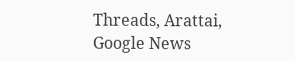Threads, Arattai, Google News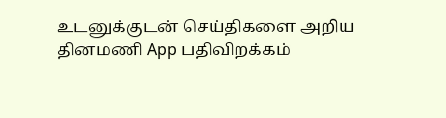உடனுக்குடன் செய்திகளை அறிய தினமணி App பதிவிறக்கம்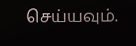செய்யவும்.